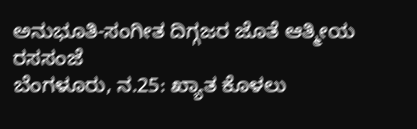ಅನುಭೂತಿ-ಸಂಗೀತ ದಿಗ್ಗಜರ ಜೊತೆ ಆತ್ಮೀಯ ರಸಸಂಜೆ
ಬೆಂಗಳೂರು, ನ.25: ಖ್ಯಾತ ಕೊಳಲು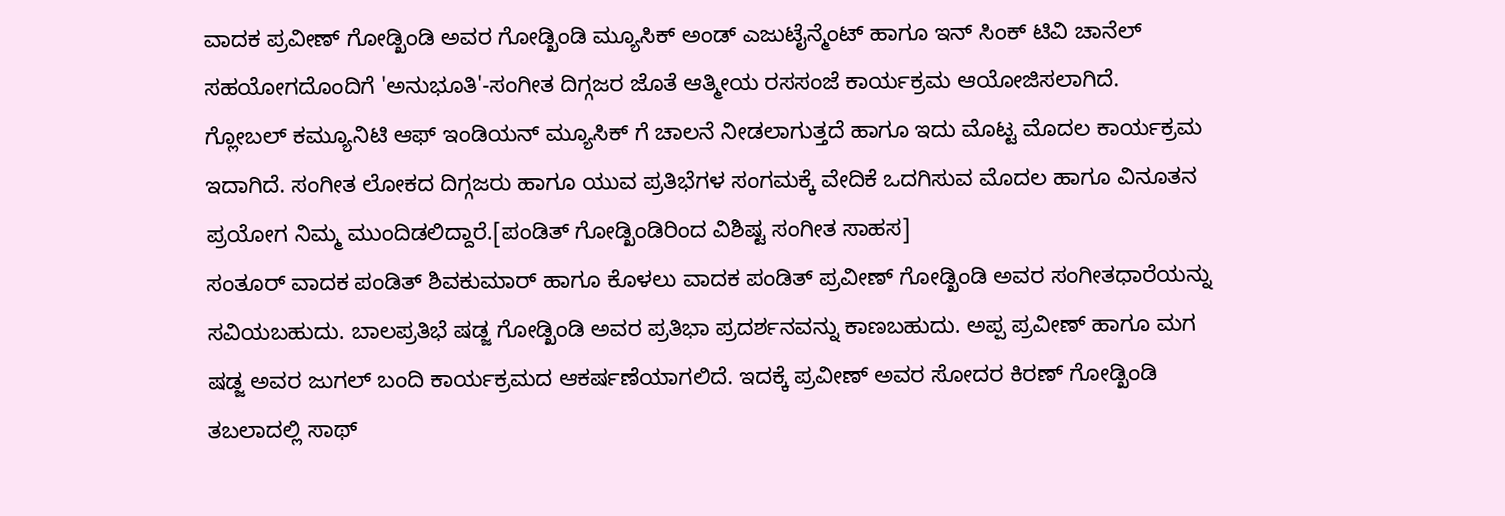ವಾದಕ ಪ್ರವೀಣ್ ಗೋಡ್ಖಿಂಡಿ ಅವರ ಗೋಡ್ಖಿಂಡಿ ಮ್ಯೂಸಿಕ್ ಅಂಡ್ ಎಜುಟೈನ್ಮೆಂಟ್ ಹಾಗೂ ಇನ್ ಸಿಂಕ್ ಟಿವಿ ಚಾನೆಲ್ ಸಹಯೋಗದೊಂದಿಗೆ 'ಅನುಭೂತಿ'-ಸಂಗೀತ ದಿಗ್ಗಜರ ಜೊತೆ ಆತ್ಮೀಯ ರಸಸಂಜೆ ಕಾರ್ಯಕ್ರಮ ಆಯೋಜಿಸಲಾಗಿದೆ.
ಗ್ಲೋಬಲ್ ಕಮ್ಯೂನಿಟಿ ಆಫ್ ಇಂಡಿಯನ್ ಮ್ಯೂಸಿಕ್ ಗೆ ಚಾಲನೆ ನೀಡಲಾಗುತ್ತದೆ ಹಾಗೂ ಇದು ಮೊಟ್ಟ ಮೊದಲ ಕಾರ್ಯಕ್ರಮ ಇದಾಗಿದೆ. ಸಂಗೀತ ಲೋಕದ ದಿಗ್ಗಜರು ಹಾಗೂ ಯುವ ಪ್ರತಿಭೆಗಳ ಸಂಗಮಕ್ಕೆ ವೇದಿಕೆ ಒದಗಿಸುವ ಮೊದಲ ಹಾಗೂ ವಿನೂತನ ಪ್ರಯೋಗ ನಿಮ್ಮ ಮುಂದಿಡಲಿದ್ದಾರೆ.[ಪಂಡಿತ್ ಗೋಡ್ಖಿಂಡಿರಿಂದ ವಿಶಿಷ್ಟ ಸಂಗೀತ ಸಾಹಸ]
ಸಂತೂರ್ ವಾದಕ ಪಂಡಿತ್ ಶಿವಕುಮಾರ್ ಹಾಗೂ ಕೊಳಲು ವಾದಕ ಪಂಡಿತ್ ಪ್ರವೀಣ್ ಗೋಡ್ಖಿಂಡಿ ಅವರ ಸಂಗೀತಧಾರೆಯನ್ನು ಸವಿಯಬಹುದು. ಬಾಲಪ್ರತಿಭೆ ಷಡ್ಜ ಗೋಡ್ಖಿಂಡಿ ಅವರ ಪ್ರತಿಭಾ ಪ್ರದರ್ಶನವನ್ನು ಕಾಣಬಹುದು. ಅಪ್ಪ ಪ್ರವೀಣ್ ಹಾಗೂ ಮಗ ಷಡ್ಜ ಅವರ ಜುಗಲ್ ಬಂದಿ ಕಾರ್ಯಕ್ರಮದ ಆಕರ್ಷಣೆಯಾಗಲಿದೆ. ಇದಕ್ಕೆ ಪ್ರವೀಣ್ ಅವರ ಸೋದರ ಕಿರಣ್ ಗೋಡ್ಖಿಂಡಿ ತಬಲಾದಲ್ಲಿ ಸಾಥ್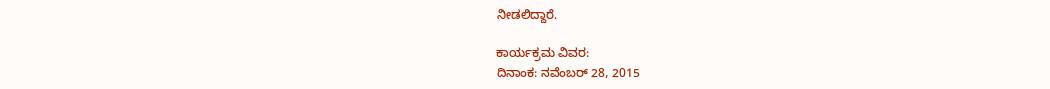ನೀಡಲಿದ್ದಾರೆ.

ಕಾರ್ಯಕ್ರಮ ವಿವರ:
ದಿನಾಂಕ: ನವೆಂಬರ್ 28, 2015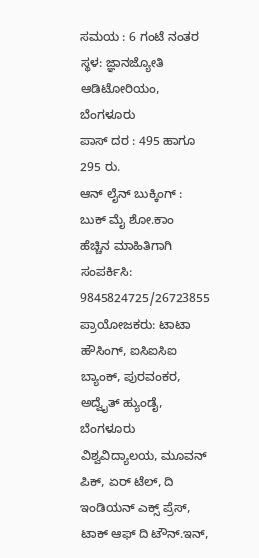ಸಮಯ : 6 ಗಂಟೆ ನಂತರ
ಸ್ಥಳ: ಜ್ಞಾನಜ್ಯೋತಿ ಆಡಿಟೋರಿಯಂ, ಬೆಂಗಳೂರು
ಪಾಸ್ ದರ : 495 ಹಾಗೂ 295 ರು.
ಆನ್ ಲೈನ್ ಬುಕ್ಕಿಂಗ್ : ಬುಕ್ ಮೈ ಶೋ.ಕಾಂ
ಹೆಚ್ಚಿನ ಮಾಹಿತಿಗಾಗಿ ಸಂಪರ್ಕಿಸಿ: 9845824725/26723855
ಪ್ರಾಯೋಜಕರು: ಟಾಟಾ ಹೌಸಿಂಗ್, ಐಸಿಐಸಿಐ ಬ್ಯಾಂಕ್, ಪುರವಂಕರ, ಅದ್ವೈತ್ ಹ್ಯುಂಡೈ, ಬೆಂಗಳೂರು ವಿಶ್ವವಿದ್ಯಾಲಯ, ಮೂವನ್ ಪಿಕ್, ಏರ್ ಟೆಲ್, ದಿ ಇಂಡಿಯನ್ ಎಕ್ಸ್ ಪ್ರೆಸ್, ಟಾಕ್ ಆಫ್ ದಿ ಟೌನ್.ಇನ್,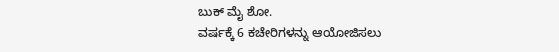ಬುಕ್ ಮೈ ಶೋ.
ವರ್ಷಕ್ಕೆ 6 ಕಚೇರಿಗಳನ್ನು ಆಯೋಜಿಸಲು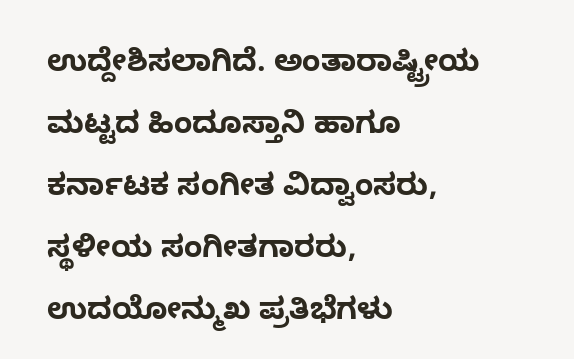ಉದ್ದೇಶಿಸಲಾಗಿದೆ. ಅಂತಾರಾಷ್ಟ್ರೀಯ ಮಟ್ಟದ ಹಿಂದೂಸ್ತಾನಿ ಹಾಗೂ ಕರ್ನಾಟಕ ಸಂಗೀತ ವಿದ್ವಾಂಸರು, ಸ್ಥಳೀಯ ಸಂಗೀತಗಾರರು, ಉದಯೋನ್ಮುಖ ಪ್ರತಿಭೆಗಳು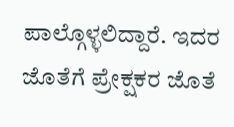ಪಾಲ್ಗೊಳ್ಳಲಿದ್ದಾರೆ. ಇದರ ಜೊತೆಗೆ ಪ್ರೇಕ್ಷಕರ ಜೊತೆ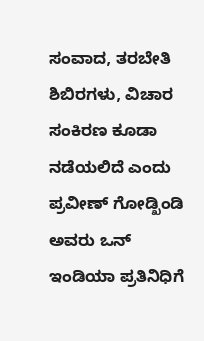ಸಂವಾದ, ತರಬೇತಿ ಶಿಬಿರಗಳು, ವಿಚಾರ ಸಂಕಿರಣ ಕೂಡಾ ನಡೆಯಲಿದೆ ಎಂದು ಪ್ರವೀಣ್ ಗೋಡ್ಖಿಂಡಿ ಅವರು ಒನ್ ಇಂಡಿಯಾ ಪ್ರತಿನಿಧಿಗೆ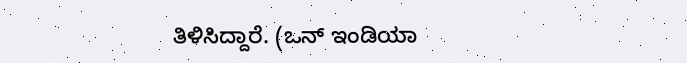ತಿಳಿಸಿದ್ದಾರೆ. (ಒನ್ ಇಂಡಿಯಾ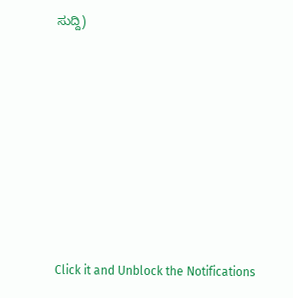ಸುದ್ದಿ)












Click it and Unblock the Notifications